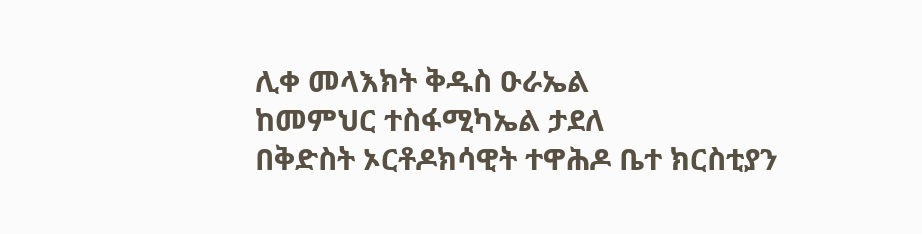ሊቀ መላእክት ቅዱስ ዑራኤል
ከመምህር ተስፋሚካኤል ታደለ
በቅድስት ኦርቶዶክሳዊት ተዋሕዶ ቤተ ክርስቲያን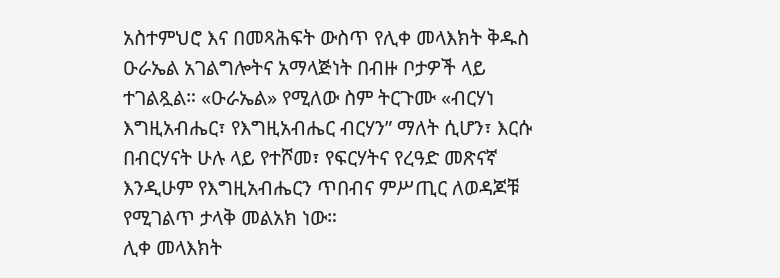አስተምህሮ እና በመጻሕፍት ውስጥ የሊቀ መላእክት ቅዱስ ዑራኤል አገልግሎትና አማላጅነት በብዙ ቦታዎች ላይ ተገልጿል። «ዑራኤል» የሚለው ስም ትርጉሙ «ብርሃነ እግዚአብሔር፣ የእግዚአብሔር ብርሃን” ማለት ሲሆን፣ እርሱ በብርሃናት ሁሉ ላይ የተሾመ፣ የፍርሃትና የረዓድ መጽናኛ እንዲሁም የእግዚአብሔርን ጥበብና ምሥጢር ለወዳጆቹ የሚገልጥ ታላቅ መልአክ ነው።
ሊቀ መላእክት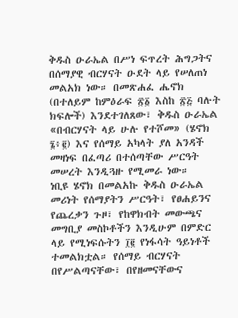ቅዱስ ዑራኤል በሥነ ፍጥረት ሕግጋትና በሰማያዊ ብርሃናት ዑደት ላይ የሠለጠነ መልአክ ነው። በመጽሐፈ ሔኖክ (በተለይም ከምዕራፍ ፳፩ እስከ ፳፭ ባሉት ክፍሎች) እንደተገለጸው፣ ቅዱስ ዑራኤል «በብርሃናት ላይ ሁሉ የተሾመ» (ሄኖክ ፮፥፪) እና የሰማይ አካላት ያለ አንዳች መዛነፍ በፈጣሪ በተሰጣቸው ሥርዓት መሠረት እንዲጓዙ የሚመራ ነው።
ነቢዩ ሄኖክ በመልአኩ ቅዱስ ዑራኤል መሪነት የሰማያትን ሥርዓት፣ የፀሐይንና የጨረቃን ጉዞ፣ የከዋክብት መውጫና መግቢያ መስኮቶችን እንዲሁም በምድር ላይ የሚነፍሱትን ፲፪ የነፋሳት ዓይነቶች ተመልክቷል። የሰማይ ብርሃናት በየሥልጣናቸው፣ በየዘመናቸውና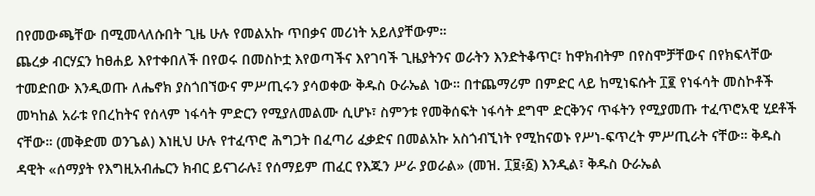በየመውጫቸው በሚመላለሱበት ጊዜ ሁሉ የመልአኩ ጥበቃና መሪነት አይለያቸውም።
ጨረቃ ብርሃኗን ከፀሐይ እየተቀበለች በየወሩ በመስኮቷ እየወጣችና እየገባች ጊዜያትንና ወራትን እንድትቆጥር፣ ከዋክብትም በየስሞቻቸውና በየክፍላቸው ተመድበው እንዲወጡ ለሔኖክ ያስጎበኘውና ምሥጢሩን ያሳወቀው ቅዱስ ዑራኤል ነው። በተጨማሪም በምድር ላይ ከሚነፍሱት ፲፪ የነፋሳት መስኮቶች መካከል አራቱ የበረከትና የሰላም ነፋሳት ምድርን የሚያለመልሙ ሲሆኑ፣ ስምንቱ የመቅሰፍት ነፋሳት ደግሞ ድርቅንና ጥፋትን የሚያመጡ ተፈጥሮአዊ ሂደቶች ናቸው። (መቅድመ ወንጌል) እነዚህ ሁሉ የተፈጥሮ ሕግጋት በፈጣሪ ፈቃድና በመልአኩ አስጎብኚነት የሚከናወኑ የሥነ-ፍጥረት ምሥጢራት ናቸው። ቅዱስ ዳዊት «ሰማያት የእግዚአብሔርን ክብር ይናገራሉ፤ የሰማይም ጠፈር የእጁን ሥራ ያወራል» (መዝ. ፲፱፥፩) እንዲል፣ ቅዱስ ዑራኤል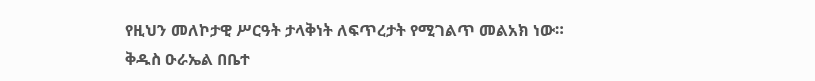የዚህን መለኮታዊ ሥርዓት ታላቅነት ለፍጥረታት የሚገልጥ መልአክ ነው።
ቅዱስ ዑራኤል በቤተ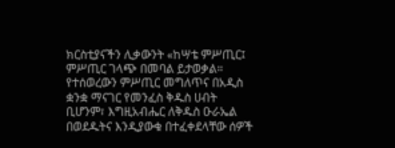ክርስቲያናችን ሊቃውንት «ከሣቴ ምሥጢር፤ ምሥጢር ገላጭ በመባል ይታወቃል። የተሰወረውን ምሥጢር መግለጥና በአዲስ ቋንቋ ማናገር የመንፈስ ቅዱስ ሀብት ቢሆንም፣ እግዚአብሔር ለቅዱስ ዑራኤል በወደዱትና እንዲያውቁ በተፈቀደላቸው ሰዎች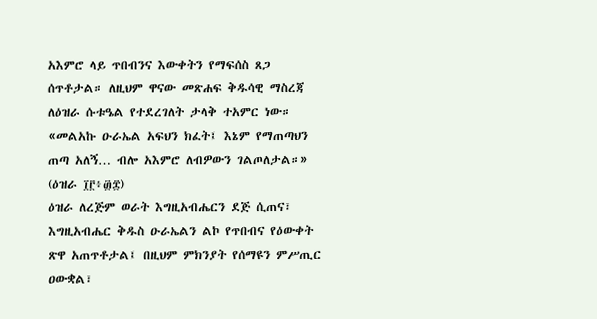አእምሮ ላይ ጥበብንና እውቀትን የማፍሰስ ጸጋ ሰጥቶታል። ለዚህም ዋናው መጽሐፍ ቅዱሳዊ ማስረጃ ለዕዝራ ሱቱዔል የተደረገለት ታላቅ ተአምር ነው። «መልአኩ ዑራኤል አፍህን ክፈት፤ እኔም የማጠጣህን ጠጣ አለኝ… ብሎ አእምሮ ለብዎውን ገልጦለታል።» (ዕዝራ ፲፫፥፴፰)
ዕዝራ ለረጅም ወራት እግዚአብሔርን ደጅ ሲጠና፣ እግዚአብሔር ቅዱስ ዑራኤልን ልኮ የጥበብና የዕውቀት ጽዋ አጠጥቶታል፤ በዚህም ምክንያት የሰማዩን ምሥጢር ዐውቋል፣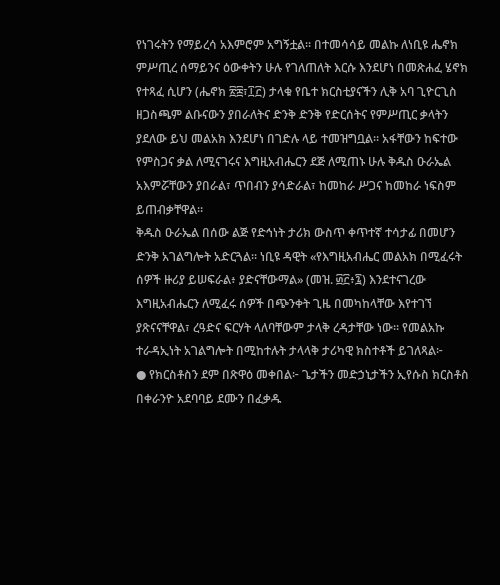የነገሩትን የማይረሳ አእምሮም አግኝቷል። በተመሳሳይ መልኩ ለነቢዩ ሔኖክ ምሥጢረ ሰማይንና ዕውቀትን ሁሉ የገለጠለት እርሱ እንደሆነ በመጽሐፈ ሄኖክ የተጻፈ ሲሆን (ሔኖክ ፳፰፣፲፫) ታላቁ የቤተ ክርስቲያናችን ሊቅ አባ ጊዮርጊስ ዘጋስጫም ልቡናውን ያበራለትና ድንቅ ድንቅ የድርሰትና የምሥጢር ቃላትን ያደለው ይህ መልአክ እንደሆነ በገድሉ ላይ ተመዝግቧል። አፋቸውን ከፍተው የምስጋና ቃል ለሚናገሩና እግዚአብሔርን ደጅ ለሚጠኑ ሁሉ ቅዱስ ዑራኤል አእምሯቸውን ያበራል፣ ጥበብን ያሳድራል፣ ከመከራ ሥጋና ከመከራ ነፍስም ይጠብቃቸዋል።
ቅዱስ ዑራኤል በሰው ልጅ የድኅነት ታሪክ ውስጥ ቀጥተኛ ተሳታፊ በመሆን ድንቅ አገልግሎት አድርጓል። ነቢዩ ዳዊት «የእግዚአብሔር መልአክ በሚፈሩት ሰዎች ዙሪያ ይሠፍራል፥ ያድናቸውማል» (መዝ. ፴፫፥፯) እንደተናገረው እግዚአብሔርን ለሚፈሩ ሰዎች በጭንቀት ጊዜ በመካከላቸው እየተገኘ ያጽናናቸዋል፣ ረዓድና ፍርሃት ላለባቸውም ታላቅ ረዳታቸው ነው። የመልአኩ ተራዳኢነት አገልግሎት በሚከተሉት ታላላቅ ታሪካዊ ክስተቶች ይገለጻል፦
● የክርስቶስን ደም በጽዋዕ መቀበል፦ ጌታችን መድኃኒታችን ኢየሱስ ክርስቶስ በቀራንዮ አደባባይ ደሙን በፈቃዱ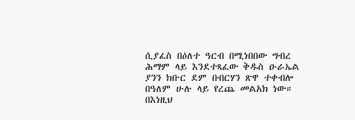ሲያፈስ በዕለተ ዓርብ በሚነበበው ግብረ ሕማም ላይ እንደተጻፈው ቅዱስ ዑራኤል ያንን ክቡር ደም በብርሃን ጽዋ ተቀብሎ በዓለም ሁሉ ላይ የረጨ መልአክ ነው። በእነዚህ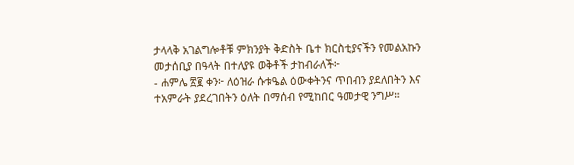ታላላቅ አገልግሎቶቹ ምክንያት ቅድስት ቤተ ክርስቲያናችን የመልአኩን መታሰቢያ በዓላት በተለያዩ ወቅቶች ታከብራለች፦
- ሐምሌ ፳፪ ቀን፦ ለዕዝራ ሱቱዔል ዕውቀትንና ጥበብን ያደለበትን እና ተአምራት ያደረገበትን ዕለት በማሰብ የሚከበር ዓመታዊ ንግሥ።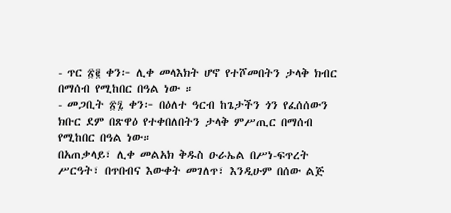- ጥር ፳፪ ቀን፦ ሊቀ መላእክት ሆኖ የተሾመበትን ታላቅ ክብር በማሰብ የሚከበር በዓል ነው ።
- መጋቢት ፳፯ ቀን፦ በዕለተ ዓርብ ከጌታችን ጎን የፈሰሰውን ክቡር ደም በጽዋዕ የተቀበለበትን ታላቅ ምሥጢር በማሰብ የሚከበር በዓል ነው።
በአጠቃላይ፣ ሊቀ መልአክ ቅዱስ ዑራኤል በሥነ-ፍጥረት ሥርዓት፣ በጥበብና እውቀት መገለጥ፣ እንዲሁም በሰው ልጅ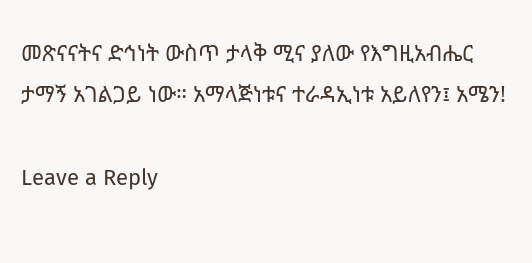መጽናናትና ድኅነት ውስጥ ታላቅ ሚና ያለው የእግዚአብሔር ታማኝ አገልጋይ ነው። አማላጅነቱና ተራዳኢነቱ አይለየን፤ አሜን!

Leave a Reply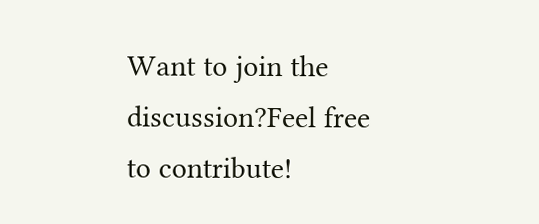Want to join the discussion?Feel free to contribute!